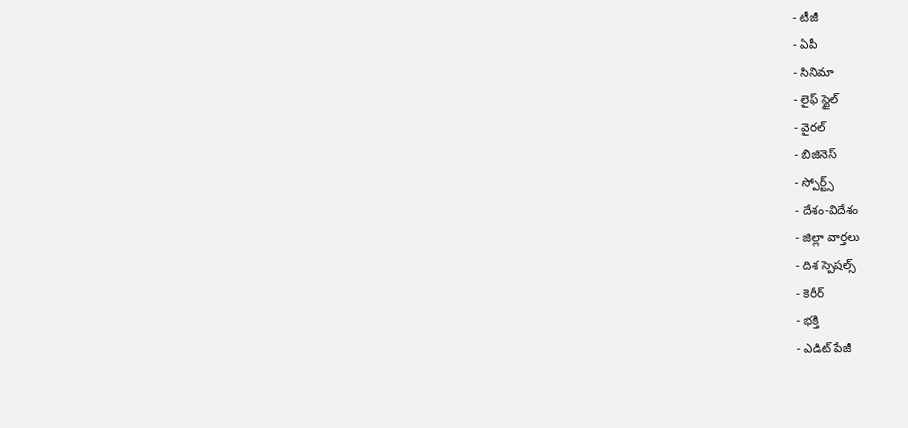- టీజీ
- ఏపీ
- సినిమా
- లైఫ్ స్టైల్
- వైరల్
- బిజినెస్
- స్పోర్ట్స్
- దేశం-విదేశం
- జిల్లా వార్తలు
- దిశ స్పెషల్స్
- కెరీర్
- భక్తి
- ఎడిట్ పేజీ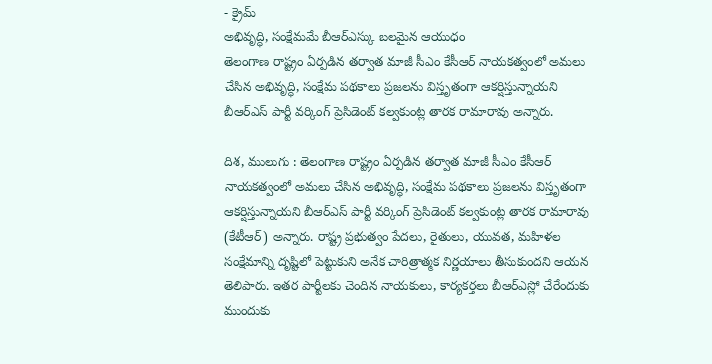- క్రైమ్
అభివృద్ధి, సంక్షేమమే బీఆర్ఎస్కు బలమైన ఆయుధం
తెలంగాణ రాష్ట్రం ఏర్పడిన తర్వాత మాజీ సీఎం కేసీఆర్ నాయకత్వంలో అమలు చేసిన అభివృద్ధి, సంక్షేమ పథకాలు ప్రజలను విస్తృతంగా ఆకర్షిస్తున్నాయని బీఆర్ఎస్ పార్టీ వర్కింగ్ ప్రెసిడెంట్ కల్వకుంట్ల తారక రామారావు అన్నారు.

దిశ, ములుగు : తెలంగాణ రాష్ట్రం ఏర్పడిన తర్వాత మాజీ సీఎం కేసీఆర్ నాయకత్వంలో అమలు చేసిన అభివృద్ధి, సంక్షేమ పథకాలు ప్రజలను విస్తృతంగా ఆకర్షిస్తున్నాయని బీఆర్ఎస్ పార్టీ వర్కింగ్ ప్రెసిడెంట్ కల్వకుంట్ల తారక రామారావు (కేటీఆర్) అన్నారు. రాష్ట్ర ప్రభుత్వం పేదలు, రైతులు, యువత, మహిళల సంక్షేమాన్ని దృష్టిలో పెట్టుకుని అనేక చారిత్రాత్మక నిర్ణయాలు తీసుకుందని ఆయన తెలిపారు. ఇతర పార్టీలకు చెందిన నాయకులు, కార్యకర్తలు బీఆర్ఎస్లో చేరేందుకు ముందుకు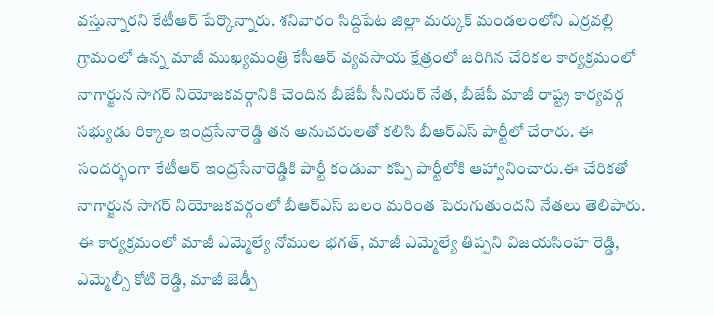వస్తున్నారని కేటీఆర్ పేర్కొన్నారు. శనివారం సిద్దిపేట జిల్లా మర్కుక్ మండలంలోని ఎర్రవల్లి గ్రామంలో ఉన్న మాజీ ముఖ్యమంత్రి కేసీఆర్ వ్యవసాయ క్షేత్రంలో జరిగిన చేరికల కార్యక్రమంలో నాగార్జున సాగర్ నియోజకవర్గానికి చెందిన బీజేపీ సీనియర్ నేత, బీజేపీ మాజీ రాష్ట్ర కార్యవర్గ సభ్యుడు రిక్కాల ఇంద్రసేనారెడ్డి తన అనుచరులతో కలిసి బీఆర్ఎస్ పార్టీలో చేరారు. ఈ సందర్భంగా కేటీఆర్ ఇంద్రసేనారెడ్డికి పార్టీ కండువా కప్పి పార్టీలోకి ఆహ్వానించారు.ఈ చేరికతో నాగార్జున సాగర్ నియోజకవర్గంలో బీఆర్ఎస్ బలం మరింత పెరుగుతుందని నేతలు తెలిపారు. ఈ కార్యక్రమంలో మాజీ ఎమ్మెల్యే నోముల భగత్, మాజీ ఎమ్మెల్యే తిప్పని విజయసింహ రెడ్డి, ఎమ్మెల్సీ కోటి రెడ్డి, మాజీ జెడ్పీ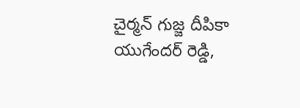చైర్మన్ గుజ్జ దీపికా యుగేందర్ రెడ్డి,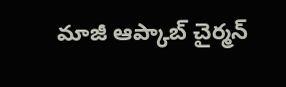మాజీ ఆప్కాబ్ చైర్మన్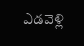ఎడవెళ్లి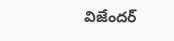విజేందర్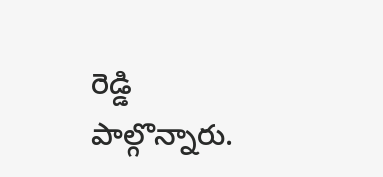రెడ్డి పాల్గొన్నారు.